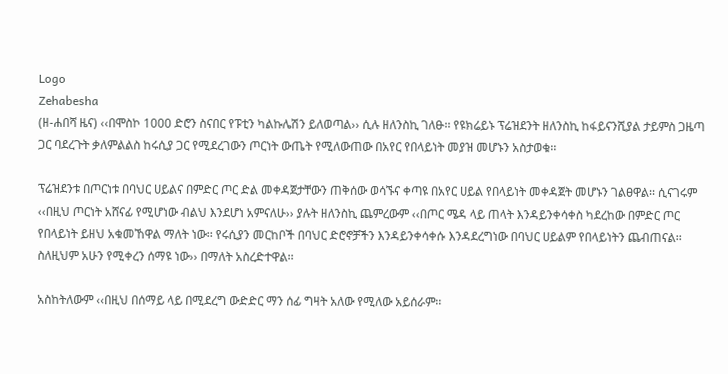Logo
Zehabesha
(ዘ-ሐበሻ ዜና) ‹‹በሞስኮ 1000 ድሮን ስናበር የፑቲን ካልኩሌሽን ይለወጣል›› ሲሉ ዘለንስኪ ገለፁ፡፡ የዩክሬይኑ ፕሬዝደንት ዘለንስኪ ከፋይናንሺያል ታይምስ ጋዜጣ ጋር ባደረጉት ቃለምልልስ ከሩሲያ ጋር የሚደረገውን ጦርነት ውጤት የሚለውጠው በአየር የበላይነት መያዝ መሆኑን አስታወቁ፡፡

ፕሬዝደንቱ በጦርነቱ በባህር ሀይልና በምድር ጦር ድል መቀዳጀታቸውን ጠቅሰው ወሳኙና ቀጣዩ በአየር ሀይል የበላይነት መቀዳጀት መሆኑን ገልፀዋል፡፡ ሲናገሩም ‹‹በዚህ ጦርነት አሸናፊ የሚሆነው ብልህ እንደሆነ አምናለሁ›› ያሉት ዘለንስኪ ጨምረውም ‹‹በጦር ሜዳ ላይ ጠላት እንዳይንቀሳቀስ ካደረከው በምድር ጦር የበላይነት ይዘህ አቁመኸዋል ማለት ነው፡፡ የሩሲያን መርከቦች በባህር ድሮኖቻችን እንዳይንቀሳቀሱ እንዳደረግነው በባህር ሀይልም የበላይነትን ጨብጠናል፡፡ ስለዚህም አሁን የሚቀረን ሰማዩ ነው›› በማለት አስረድተዋል፡፡

አስከትለውም ‹‹በዚህ በሰማይ ላይ በሚደረግ ውድድር ማን ሰፊ ግዛት አለው የሚለው አይሰራም፡፡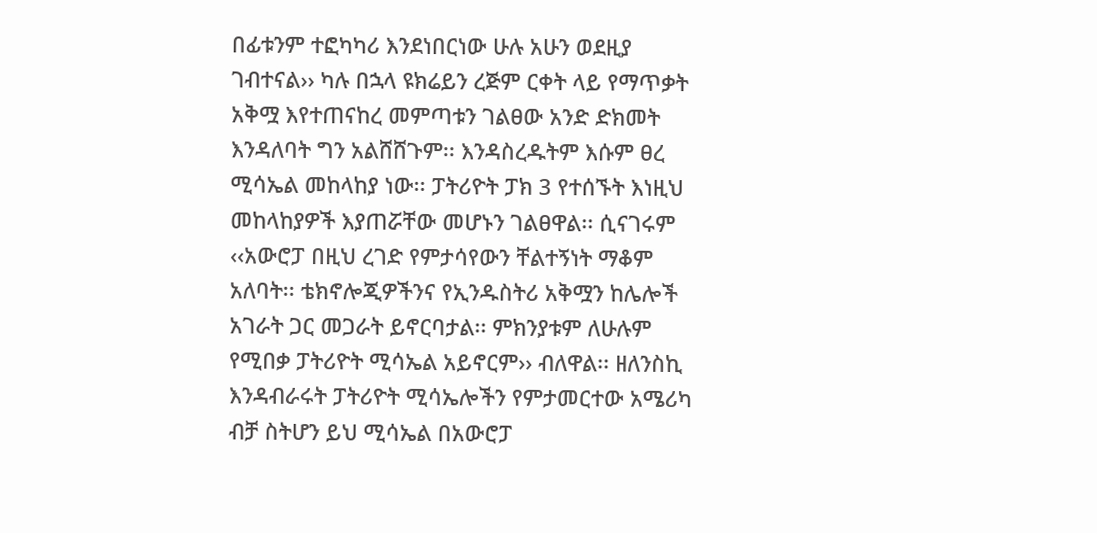በፊቱንም ተፎካካሪ እንደነበርነው ሁሉ አሁን ወደዚያ ገብተናል›› ካሉ በኋላ ዩክሬይን ረጅም ርቀት ላይ የማጥቃት አቅሟ እየተጠናከረ መምጣቱን ገልፀው አንድ ድክመት እንዳለባት ግን አልሸሸጉም፡፡ እንዳስረዱትም እሱም ፀረ ሚሳኤል መከላከያ ነው፡፡ ፓትሪዮት ፓክ 3 የተሰኙት እነዚህ መከላከያዎች እያጠሯቸው መሆኑን ገልፀዋል፡፡ ሲናገሩም ‹‹አውሮፓ በዚህ ረገድ የምታሳየውን ቸልተኝነት ማቆም አለባት፡፡ ቴክኖሎጂዎችንና የኢንዱስትሪ አቅሟን ከሌሎች አገራት ጋር መጋራት ይኖርባታል፡፡ ምክንያቱም ለሁሉም የሚበቃ ፓትሪዮት ሚሳኤል አይኖርም›› ብለዋል፡፡ ዘለንስኪ እንዳብራሩት ፓትሪዮት ሚሳኤሎችን የምታመርተው አሜሪካ ብቻ ስትሆን ይህ ሚሳኤል በአውሮፓ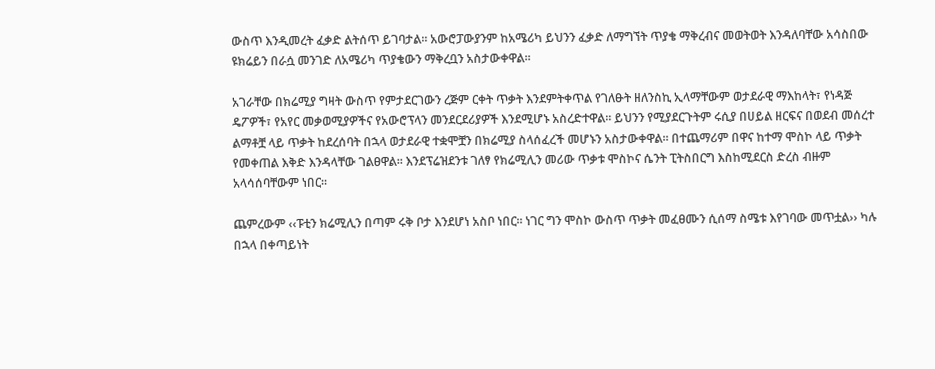ውስጥ እንዲመረት ፈቃድ ልትሰጥ ይገባታል፡፡ አውሮፓውያንም ከአሜሪካ ይህንን ፈቃድ ለማግኘት ጥያቄ ማቅረብና መወትወት እንዳለባቸው አሳስበው ዩክሬይን በራሷ መንገድ ለአሜሪካ ጥያቄውን ማቅረቧን አስታውቀዋል፡፡

አገራቸው በክሬሚያ ግዛት ውስጥ የምታደርገውን ረጅም ርቀት ጥቃት እንደምትቀጥል የገለፁት ዘለንስኪ ኢላማቸውም ወታደራዊ ማእከላት፣ የነዳጅ ዴፖዎች፣ የአየር መቃወሚያዎችና የአውሮፕላን መንደርደሪያዎች እንደሚሆኑ አስረድተዋል፡፡ ይህንን የሚያደርጉትም ሩሲያ በሀይል ዘርፍና በወደብ መሰረተ ልማቶቿ ላይ ጥቃት ከደረሰባት በኋላ ወታደራዊ ተቋሞቿን በክሬሚያ ስላሰፈረች መሆኑን አስታውቀዋል፡፡ በተጨማሪም በዋና ከተማ ሞስኮ ላይ ጥቃት የመቀጠል እቅድ እንዳላቸው ገልፀዋል፡፡ እንደፕሬዝደንቱ ገለፃ የክሬሚሊን መሪው ጥቃቱ ሞስኮና ሴንት ፒትስበርግ እስከሚደርስ ድረስ ብዙም አላሳሰባቸውም ነበር፡፡

ጨምረውም ‹‹ፑቲን ክሬሚሊን በጣም ሩቅ ቦታ እንደሆነ አስቦ ነበር፡፡ ነገር ግን ሞስኮ ውስጥ ጥቃት መፈፀሙን ሲሰማ ስሜቱ እየገባው መጥቷል›› ካሉ በኋላ በቀጣይነት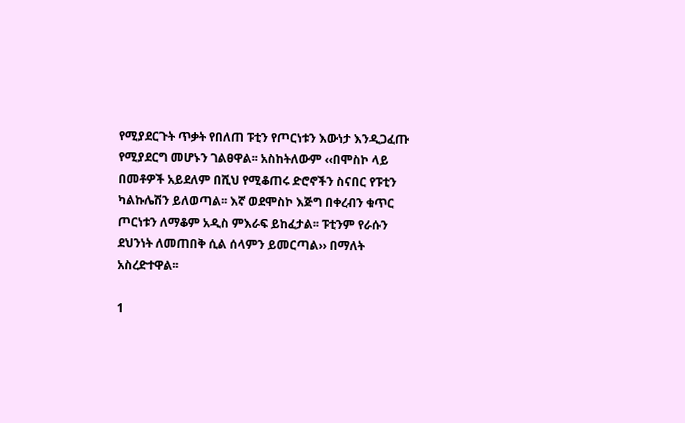የሚያደርጉት ጥቃት የበለጠ ፑቲን የጦርነቱን እውነታ እንዲጋፈጡ የሚያደርግ መሆኑን ገልፀዋል፡፡ አስከትለውም ‹‹በሞስኮ ላይ በመቶዎች አይደለም በሺህ የሚቆጠሩ ድሮኖችን ስናበር የፑቲን ካልኩሌሽን ይለወጣል፡፡ እኛ ወደሞስኮ እጅግ በቀረብን ቁጥር ጦርነቱን ለማቆም አዲስ ምእራፍ ይከፈታል፡፡ ፑቲንም የራሱን ደህንነት ለመጠበቅ ሲል ሰላምን ይመርጣል›› በማለት አስረድተዋል፡፡

1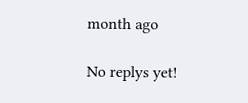month ago

No replys yet!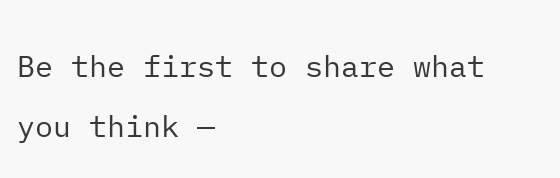Be the first to share what you think —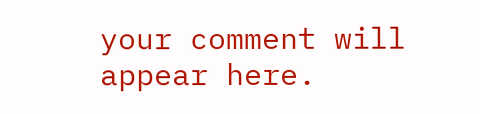your comment will appear here.